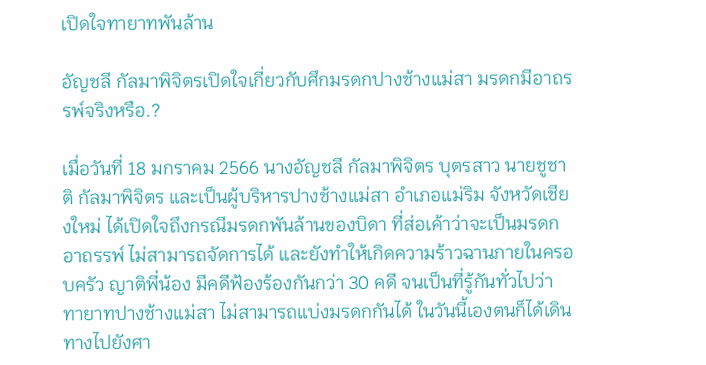เปิดใจทายาทพันล้าน

อัญชลี กัลมาพิจิตรเปิดใจเกี่ยวกับศึกมรดกปางช้างแม่สา มรดกมีอาถรรพ์จริงหรือ.?

เมื่อวันที่ 18 มกราคม 2566 นางอัญชลี กัลมาพิจิตร บุตรสาว นายชูชาติ กัลมาพิจิตร และเป็นผู้บริหารปางช้างแม่สา อำเภอแม่ริม จังหวัดเชียงใหม่ ได้เปิดใจถึงกรณีมรดกพันล้านของบิดา ที่ส่อเค้าว่าจะเป็นมรดกอาถรรพ์ ไม่สามารถจัดการได้ และยังทำให้เกิดความร้าวฉานภายในครอบครัว ญาติพี่น้อง มีคดีฟ้องร้องกันกว่า 30 คดี จนเป็นที่รู้กันทั่วไปว่า ทายาทปางช้างแม่สา ไม่สามารถแบ่งมรดกกันได้ ในวันนี้เองตนก็ได้เดินทางไปยังศา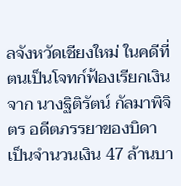ลจังหวัดเชียงใหม่ ในคดีที่ตนเป็นโจทก์ฟ้องเรียกเงินจาก นางฐิติรัตน์ กัลมาพิจิตร อดีตภรรยาของบิดา เป็นจำนวนเงิน 47 ล้านบา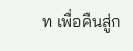ท เพื่อคืนสู่ก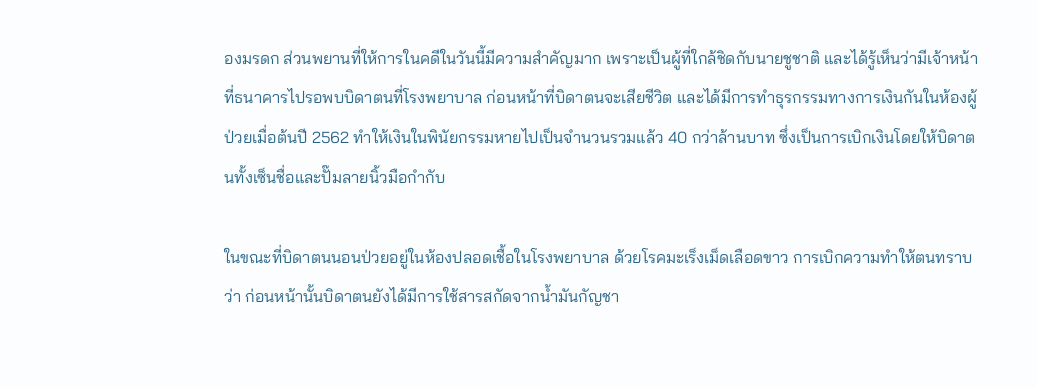องมรดก ส่วนพยานที่ให้การในคดีในวันนี้มีความสำคัญมาก เพราะเป็นผู้ที่ใกล้ชิดกับนายชูชาติ และได้รู้เห็นว่ามีเจ้าหน้าที่ธนาคารไปรอพบบิดาตนที่โรงพยาบาล ก่อนหน้าที่บิดาตนจะเสียชีวิต และได้มีการทำธุรกรรมทางการเงินกันในห้องผู้ป่วยเมื่อต้นปี 2562 ทำให้เงินในพินัยกรรมหายไปเป็นจำนวนรวมแล้ว 40 กว่าล้านบาท ซึ่งเป็นการเบิกเงินโดยให้บิดาตนทั้งเซ็นชื่อและปั๊มลายนิ้วมือกำกับ

ในขณะที่บิดาตนนอนป่วยอยู่ในห้องปลอดเชื้อในโรงพยาบาล ด้วยโรคมะเร็งเม็ดเลือดขาว การเบิกความทำให้ตนทราบว่า ก่อนหน้านั้นบิดาตนยังได้มีการใช้สารสกัดจากน้ำมันกัญชา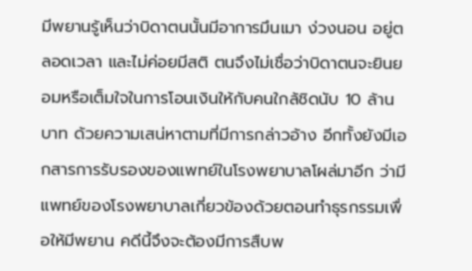มีพยานรู้เห็นว่าบิดาตนนั้นมีอาการมึนเมา ง่วงนอน อยู่ตลอดเวลา และไม่ค่อยมีสติ ตนจึงไม่เชื่อว่าบิดาตนจะยินยอมหรือเต็มใจในการโอนเงินให้กับคนใกล้ชิดนับ 10 ล้านบาท ด้วยความเสน่หาตามที่มีการกล่าวอ้าง อีกทั้งยังมีเอกสารการรับรองของแพทย์ในโรงพยาบาลโผล่มาอีก ว่ามีแพทย์ของโรงพยาบาลเกี่ยวข้องด้วยตอนทำธุรกรรมเพื่อให้มีพยาน คดีนี้จึงจะต้องมีการสืบพ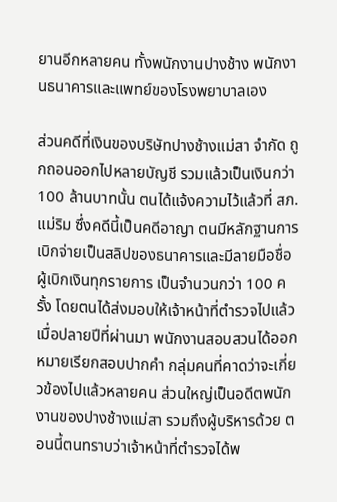ยานอีกหลายคน ทั้งพนักงานปางช้าง พนักงานธนาคารและแพทย์ของโรงพยาบาลเอง

ส่วนคดีที่เงินของบริษัทปางช้างแม่สา จำกัด ถูกถอนออกไปหลายบัญชี รวมแล้วเป็นเงินกว่า 100 ล้านบาทนั้น ตนได้แจ้งความไว้แล้วที่ สภ.แม่ริม ซึ่งคดีนี้เป็นคดีอาญา ตนมีหลักฐานการเบิกจ่ายเป็นสลิปของธนาคารและมีลายมือชื่อผู้เบิกเงินทุกรายการ เป็นจำนวนกว่า 100 ครั้ง โดยตนได้ส่งมอบให้เจ้าหน้าที่ตำรวจไปแล้ว
เมื่อปลายปีที่ผ่านมา พนักงานสอบสวนได้ออกหมายเรียกสอบปากคำ กลุ่มคนที่คาดว่าจะเกี่ยวข้องไปแล้วหลายคน ส่วนใหญ่เป็นอดีตพนักงานของปางช้างแม่สา รวมถึงผู้บริหารด้วย ตอนนี้ตนทราบว่าเจ้าหน้าที่ตำรวจได้พ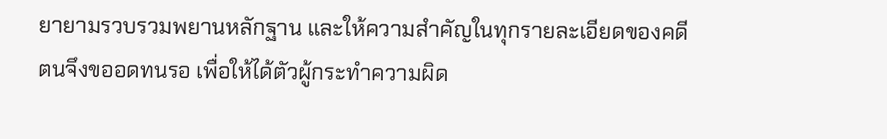ยายามรวบรวมพยานหลักฐาน และให้ความสำคัญในทุกรายละเอียดของคดี ตนจึงขออดทนรอ เพื่อให้ได้ตัวผู้กระทำความผิด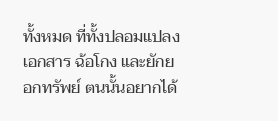ทั้งหมด ที่ทั้งปลอมแปลงเอกสาร ฉ้อโกง และยักยอกทรัพย์ ตนนั้นอยากได้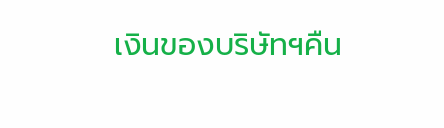เงินของบริษัทฯคืน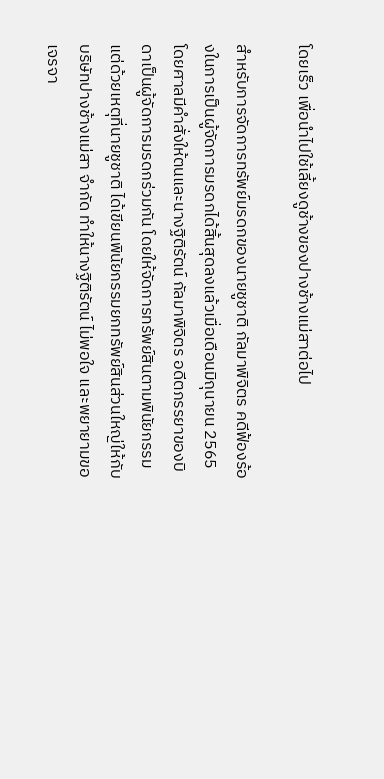โดยเร็ว เพื่อนำไปใช้เลี้ยงดูช้างของปางช้างแม่สาต่อไป

สำหรับการจัดการทรัพย์มรดกของนายชูชาติ กัลมาพิจิตร คดีฟ้องร้องในการเป็นผู้จัดการมรดกได้สิ้นสุดลงแล้วเมื่อเดือนมิถุนายน 2565 โดยศาลมีคำสั่งให้ตนและนางฐิติรัตน์ กัลมาพิจิตร อดีตภรรยาของบิดาเป็นผู้จัดการมรดกร่วมกัน โดยให้จัดการทรัพย์สินตามพินัยกรรม แต่ด้วยเหตุที่นายชูชาติ ได้เขียนพินัยกรรมยกทรัพย์สินส่วนใหญ่ให้กับบริษัทปางช้างแม่สา จำกัด ทำให้นางฐิติรัตน์ ไม่พอใจ และพยายามขอเจรจา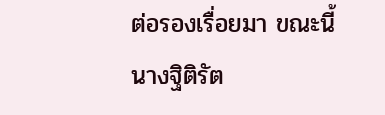ต่อรองเรื่อยมา ขณะนี้นางฐิติรัต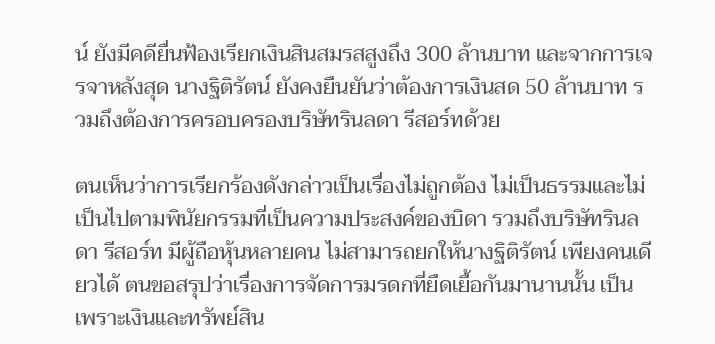น์ ยังมีคดียื่นฟ้องเรียกเงินสินสมรสสูงถึง 300 ล้านบาท และจากการเจรจาหลังสุด นางฐิติรัตน์ ยังคงยืนยันว่าต้องการเงินสด 50 ล้านบาท รวมถึงต้องการครอบครองบริษัทรินลดา รีสอร์ทด้วย

ตนเห็นว่าการเรียกร้องดังกล่าวเป็นเรื่องไม่ถูกต้อง ไม่เป็นธรรมและไม่เป็นไปตามพินัยกรรมที่เป็นความประสงค์ของบิดา รวมถึงบริษัทรินลดา รีสอร์ท มีผู้ถือหุ้นหลายคน ไม่สามารถยกให้นางฐิติรัตน์ เพียงคนเดียวได้ ตนขอสรุปว่าเรื่องการจัดการมรดกที่ยืดเยื้อกันมานานนั้น เป็นเพราะเงินและทรัพย์สิน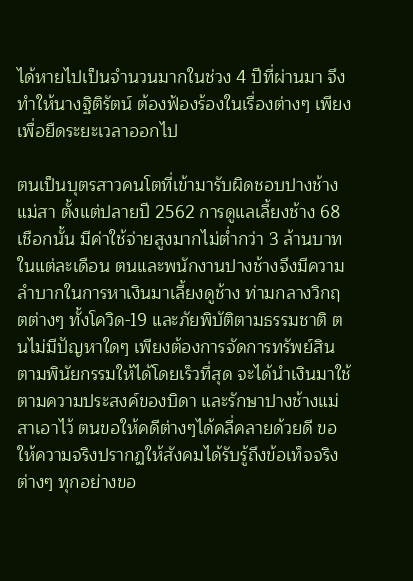ได้หายไปเป็นจำนวนมากในช่วง 4 ปีที่ผ่านมา จึงทำให้นางฐิติรัตน์ ต้องฟ้องร้องในเรื่องต่างๆ เพียงเพื่อยืดระยะเวลาออกไป

ตนเป็นบุตรสาวคนโตที่เข้ามารับผิดชอบปางช้างแม่สา ตั้งแต่ปลายปี 2562 การดูแลเลี้ยงช้าง 68 เชือกนั้น มีค่าใช้จ่ายสูงมากไม่ต่ำกว่า 3 ล้านบาทในแต่ละเดือน ตนและพนักงานปางช้างจึงมีความลำบากในการหาเงินมาเลี้ยงดูช้าง ท่ามกลางวิกฤตต่างๆ ทั้งโควิด-19 และภัยพิบัติตามธรรมชาติ ตนไม่มีปัญหาใดๆ เพียงต้องการจัดการทรัพย์สินตามพินัยกรรมให้ได้โดยเร็วที่สุด จะได้นำเงินมาใช้ตามความประสงค์ของบิดา และรักษาปางช้างแม่สาเอาไว้ ตนขอให้คดีต่างๆได้คลี่คลายด้วยดี ขอให้ความจริงปรากฏให้สังคมได้รับรู้ถึงข้อเท็จจริงต่างๆ ทุกอย่างขอ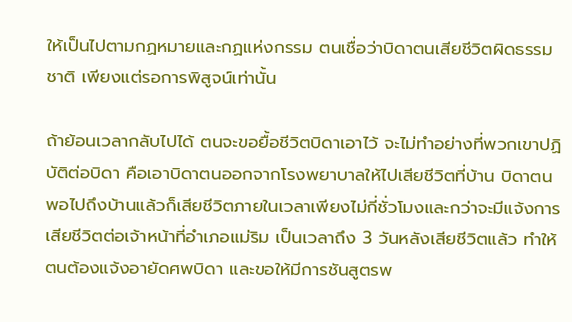ให้เป็นไปตามกฏหมายและกฏแห่งกรรม ตนเชื่อว่าบิดาตนเสียชีวิตผิดธรรมชาติ เพียงแต่รอการพิสูจน์เท่านั้น

ถ้าย้อนเวลากลับไปได้ ตนจะขอยื้อชีวิตบิดาเอาไว้ จะไม่ทำอย่างที่พวกเขาปฏิบัติต่อบิดา คือเอาบิดาตนออกจากโรงพยาบาลให้ไปเสียชีวิตที่บ้าน บิดาตนพอไปถึงบ้านแล้วก็เสียชีวิตภายในเวลาเพียงไม่กี่ชั่วโมงและกว่าจะมีแจ้งการเสียชีวิตต่อเจ้าหน้าที่อำเภอแม่ริม เป็นเวลาถึง 3 วันหลังเสียชีวิตแล้ว ทำให้ตนต้องแจ้งอายัดศพบิดา และขอให้มีการชันสูตรพ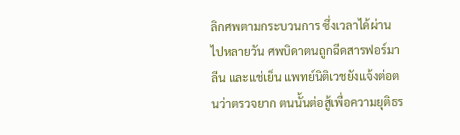ลิกศพตามกระบวนการ ซึ่งเวลาได้ผ่านไปหลายวัน ศพบิดาตนถูกฉีดสารฟอร์มาลีน และแช่เย็น แพทย์นิติเวชยังแจ้งต่อตนว่าตรวจยาก ตนนั้นต่อสู้เพื่อความยุติธร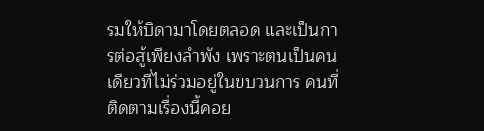รมให้บิดามาโดยตลอด และเป็นการต่อสู้เพียงลำพัง เพราะตนเป็นคนเดียวที่ไม่ร่วมอยู่ในขบวนการ คนที่ติดตามเรื่องนี้คอย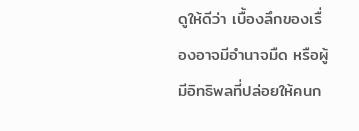ดูให้ดีว่า เบื้องลึกของเรื่องอาจมีอำนาจมืด หรือผู้มีอิทธิพลที่ปล่อยให้คนก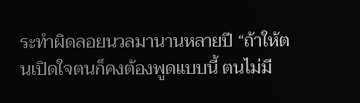ระทำผิดลอยนวลมานานหลายปี “ถ้าให้ตนเปิดใจตนก็คงต้องพูดแบบนี้ ตนไม่มี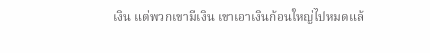เงิน แต่พวกเขามีเงิน เขาเอาเงินก้อนใหญ่ไปหมดแล้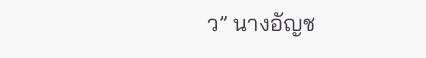ว” นางอัญช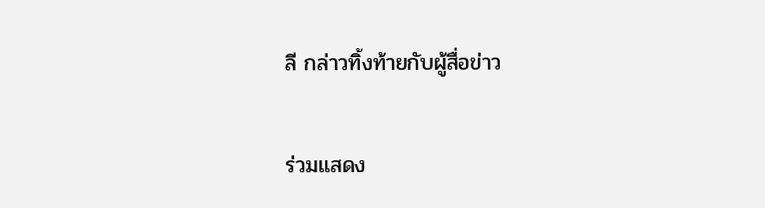ลี กล่าวทิ้งท้ายกับผู้สื่อข่าว

ร่วมแสดง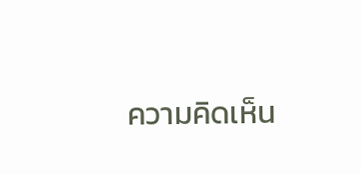ความคิดเห็น